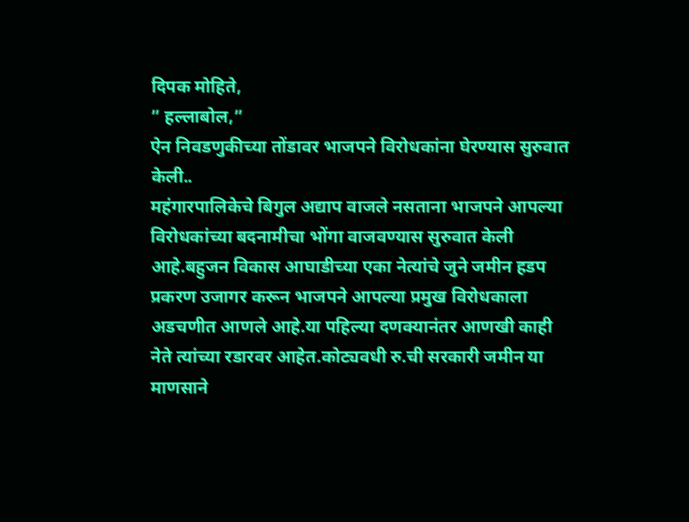दिपक मोहिते,
” हल्लाबोल,”
ऐन निवडणुकीच्या तोंडावर भाजपने विरोधकांना घेरण्यास सुरुवात केली..
महंगारपालिकेचे बिगुल अद्याप वाजले नसताना भाजपने आपल्या विरोधकांच्या बदनामीचा भोंगा वाजवण्यास सुरुवात केली आहे.बहुजन विकास आघाडीच्या एका नेत्यांचे जुने जमीन हडप प्रकरण उजागर करून भाजपने आपल्या प्रमुख विरोधकाला अडचणीत आणले आहे.या पहिल्या दणक्यानंतर आणखी काही नेते त्यांच्या रडारवर आहेत.कोट्यवधी रु.ची सरकारी जमीन या माणसाने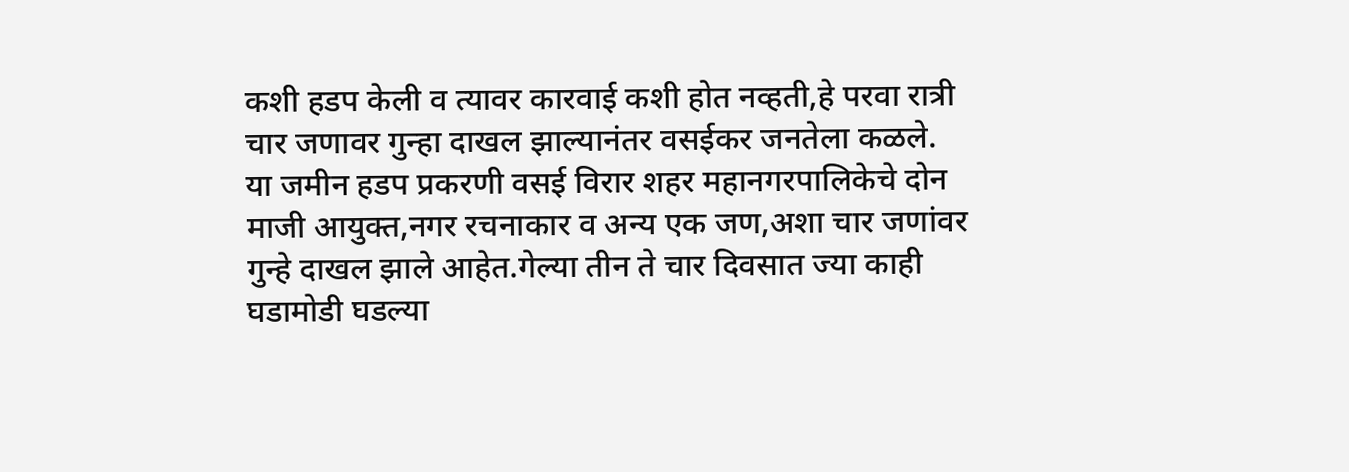कशी हडप केली व त्यावर कारवाई कशी होत नव्हती,हे परवा रात्री चार जणावर गुन्हा दाखल झाल्यानंतर वसईकर जनतेला कळले.
या जमीन हडप प्रकरणी वसई विरार शहर महानगरपालिकेचे दोन माजी आयुक्त,नगर रचनाकार व अन्य एक जण,अशा चार जणांवर गुन्हे दाखल झाले आहेत.गेल्या तीन ते चार दिवसात ज्या काही घडामोडी घडल्या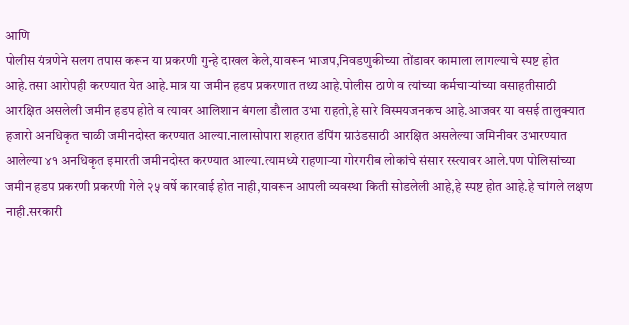आणि
पोलीस यंत्रणेने सलग तपास करून या प्रकरणी गुन्हे दाखल केले,यावरून भाजप,निवडणुकीच्या तोंडावर कामाला लागल्याचे स्पष्ट होत आहे.तसा आरोपही करण्यात येत आहे.मात्र या जमीन हडप प्रकरणात तथ्य आहे.पोलीस ठाणे व त्यांच्या कर्मचाऱ्यांच्या वसाहतीसाठी आरक्षित असलेली जमीन हडप होते व त्यावर आलिशान बंगला डौलात उभा राहतो,हे सारे विस्मयजनकच आहे.आजवर या वसई तालुक्यात हजारो अनधिकृत चाळी जमीनदोस्त करण्यात आल्या.नालासोपारा शहरात डंपिंग ग्राउंडसाठी आरक्षित असलेल्या जमिनीवर उभारण्यात आलेल्या ४१ अनधिकृत इमारती जमीनदोस्त करण्यात आल्या.त्यामध्ये राहणाऱ्या गोरगरीब लोकांचे संसार रस्त्यावर आले.पण पोलिसांच्या जमीन हडप प्रकरणी प्रकरणी गेले २५ वर्षे कारवाई होत नाही,यावरून आपली व्यवस्था किती सोडलेली आहे,हे स्पष्ट होत आहे.हे चांगले लक्षण नाही.सरकारी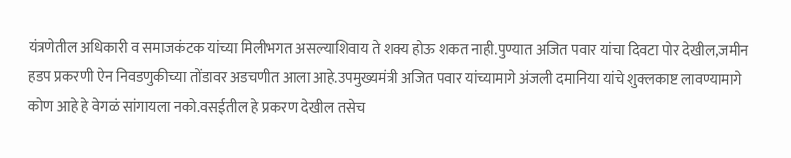यंत्रणेतील अधिकारी व समाजकंटक यांच्या मिलीभगत असल्याशिवाय ते शक्य होऊ शकत नाही.पुण्यात अजित पवार यांचा दिवटा पोर देखील,जमीन हडप प्रकरणी ऐन निवडणुकीच्या तोंडावर अडचणीत आला आहे.उपमुख्यमंत्री अजित पवार यांच्यामागे अंजली दमानिया यांचे शुक्लकाष्ट लावण्यामागे कोण आहे हे वेगळं सांगायला नको.वसईतील हे प्रकरण देखील तसेच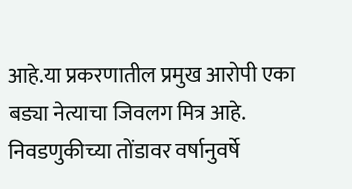आहे.या प्रकरणातील प्रमुख आरोपी एका बड्या नेत्याचा जिवलग मित्र आहे.
निवडणुकीच्या तोंडावर वर्षानुवर्षे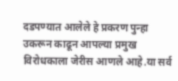दडपण्यात आलेले हे प्रकरण पुन्हा उकरून काढून आपल्या प्रमुख विरोधकाला जेरीस आणले आहे.या सर्व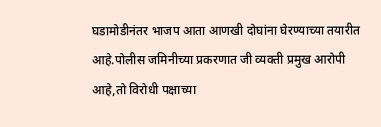घडामोडीनंतर भाजप आता आणखी दोघांना घेरण्याच्या तयारीत आहे.पोलीस जमिनीच्या प्रकरणात जी व्यक्ती प्रमुख आरोपी आहे,तो विरोधी पक्षाच्या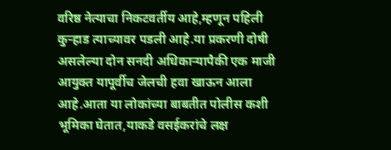वरिष्ठ नेत्याचा निकटवर्तीय आहे,म्हणून पहिली कुऱ्हाड त्याच्यावर पडली आहे.या प्रकरणी दोषी असलेल्या दोन सनदी अधिकाऱ्यापैकी एक माजी आयुक्त यापूर्वीच जेलची हवा खाऊन आला आहे.आता या लोकांच्या बाबतीत पोलीस कशी भूमिका घेतात,याकडे वसईकरांचे लक्ष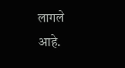लागले आहे.